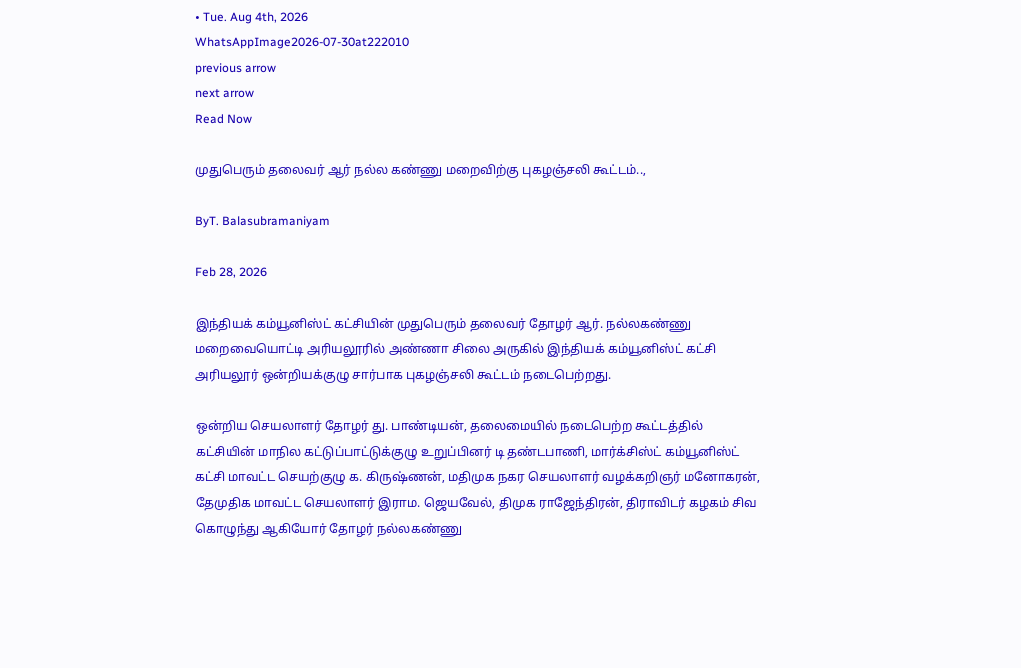• Tue. Aug 4th, 2026
WhatsAppImage2026-07-30at222010
previous arrow
next arrow
Read Now

முதுபெரும் தலைவர் ஆர் நல்ல கண்ணு மறைவிற்கு புகழஞ்சலி கூட்டம்..,

ByT. Balasubramaniyam

Feb 28, 2026

இந்தியக் கம்யூனிஸ்ட் கட்சியின் முதுபெரும் தலைவர் தோழர் ஆர். நல்லகண்ணு மறைவையொட்டி அரியலூரில் அண்ணா சிலை அருகில் இந்தியக் கம்யூனிஸ்ட் கட்சி அரியலூர் ஒன்றியக்குழு சார்பாக புகழஞ்சலி கூட்டம் நடைபெற்றது.

ஒன்றிய செயலாளர் தோழர் து. பாண்டியன், தலைமையில் நடைபெற்ற கூட்டத்தில் கட்சியின் மாநில கட்டுப்பாட்டுக்குழு உறுப்பினர் டி தண்டபாணி, மார்க்சிஸ்ட் கம்யூனிஸ்ட் கட்சி மாவட்ட செயற்குழு க. கிருஷ்ணன், மதிமுக நகர செயலாளர் வழக்கறிஞர் மனோகரன், தேமுதிக மாவட்ட செயலாளர் இராம. ஜெயவேல், திமுக ராஜேந்திரன், திராவிடர் கழகம் சிவ கொழுந்து ஆகியோர் தோழர் நல்லகண்ணு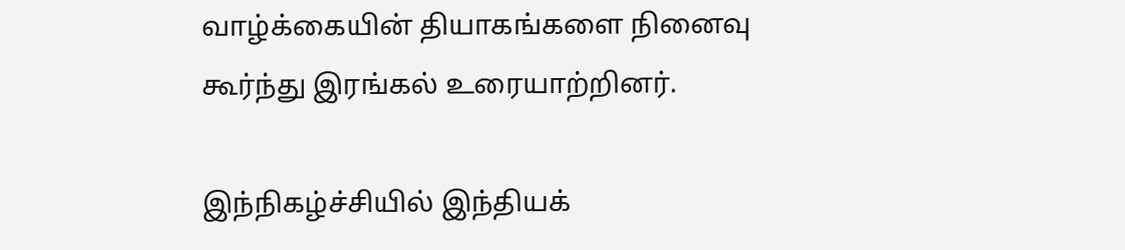வாழ்க்கையின் தியாகங்களை நினைவு கூர்ந்து இரங்கல் உரையாற்றினர்.

இந்நிகழ்ச்சியில் இந்தியக்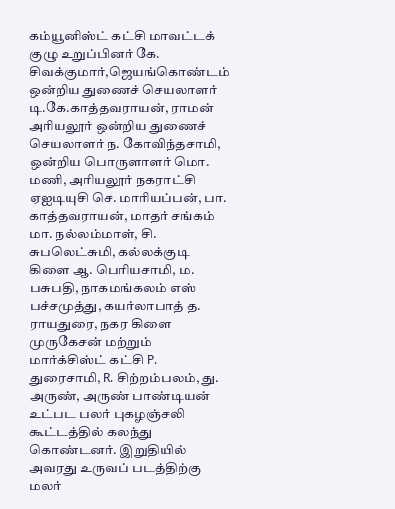கம்யூனிஸ்ட் கட்சி மாவட்டக் குழு உறுப்பினர் கே. சிவக்குமார்,ஜெயங்கொண்டம் ஒன்றிய துணைச் செயலாளர் டி.கே.காத்தவராயன், ராமன் அரியலூர் ஒன்றிய துணைச் செயலாளர் ந. கோவிந்தசாமி, ஒன்றிய பொருளாளர் மொ. மணி, அரியலூர் நகராட்சி ஏஐடியுசி செ. மாரியப்பன், பா. காத்தவராயன், மாதர் சங்கம் மா. நல்லம்மாள், சி. சுபலெட்சுமி, கல்லக்குடி கிளை ஆ. பெரியசாமி, ம. பசுபதி, நாகமங்கலம் எஸ் பச்சமுத்து, கயர்லாபாத் த. ராயதுரை, நகர கிளை முருகேசன் மற்றும் மார்க்சிஸ்ட் கட்சி P. துரைசாமி, R. சிற்றம்பலம், து. அருண், அருண் பாண்டியன் உட்பட பலர் புகழஞ்சலி கூட்டத்தில் கலந்து கொண்டனர். இறுதியில் அவரது உருவப் படத்திற்கு மலர்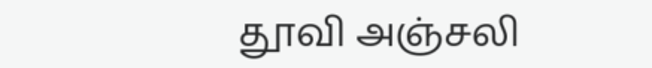தூவி அஞ்சலி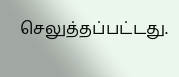செலுத்தப்பட்டது.